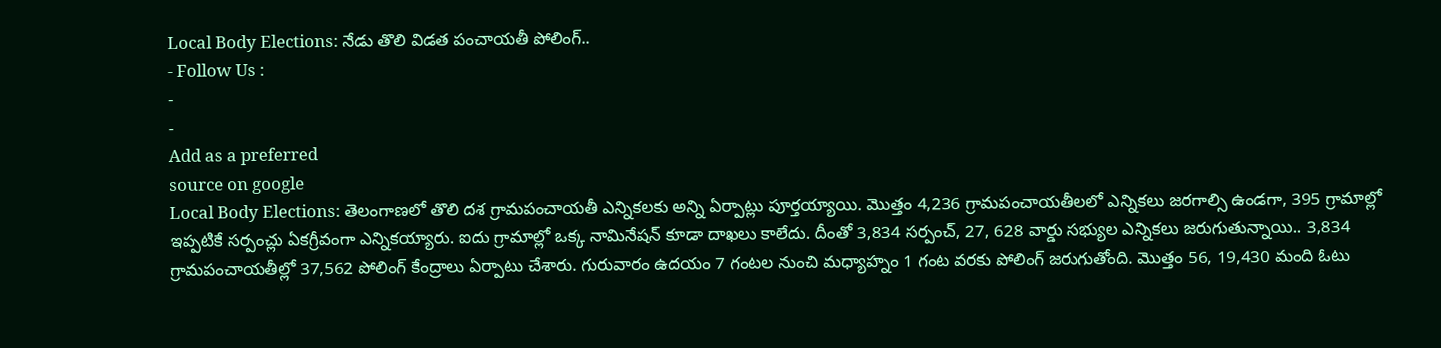Local Body Elections: నేడు తొలి విడత పంచాయతీ పోలింగ్..
- Follow Us :
-
-
Add as a preferred
source on google
Local Body Elections: తెలంగాణలో తొలి దశ గ్రామపంచాయతీ ఎన్నికలకు అన్ని ఏర్పాట్లు పూర్తయ్యాయి. మొత్తం 4,236 గ్రామపంచాయతీలలో ఎన్నికలు జరగాల్సి ఉండగా, 395 గ్రామాల్లో ఇప్పటికే సర్పంచ్లు ఏకగ్రీవంగా ఎన్నికయ్యారు. ఐదు గ్రామాల్లో ఒక్క నామినేషన్ కూడా దాఖలు కాలేదు. దీంతో 3,834 సర్పంచ్, 27, 628 వార్డు సభ్యుల ఎన్నికలు జరుగుతున్నాయి.. 3,834 గ్రామపంచాయతీల్లో 37,562 పోలింగ్ కేంద్రాలు ఏర్పాటు చేశారు. గురువారం ఉదయం 7 గంటల నుంచి మధ్యాహ్నం 1 గంట వరకు పోలింగ్ జరుగుతోంది. మొత్తం 56, 19,430 మంది ఓటు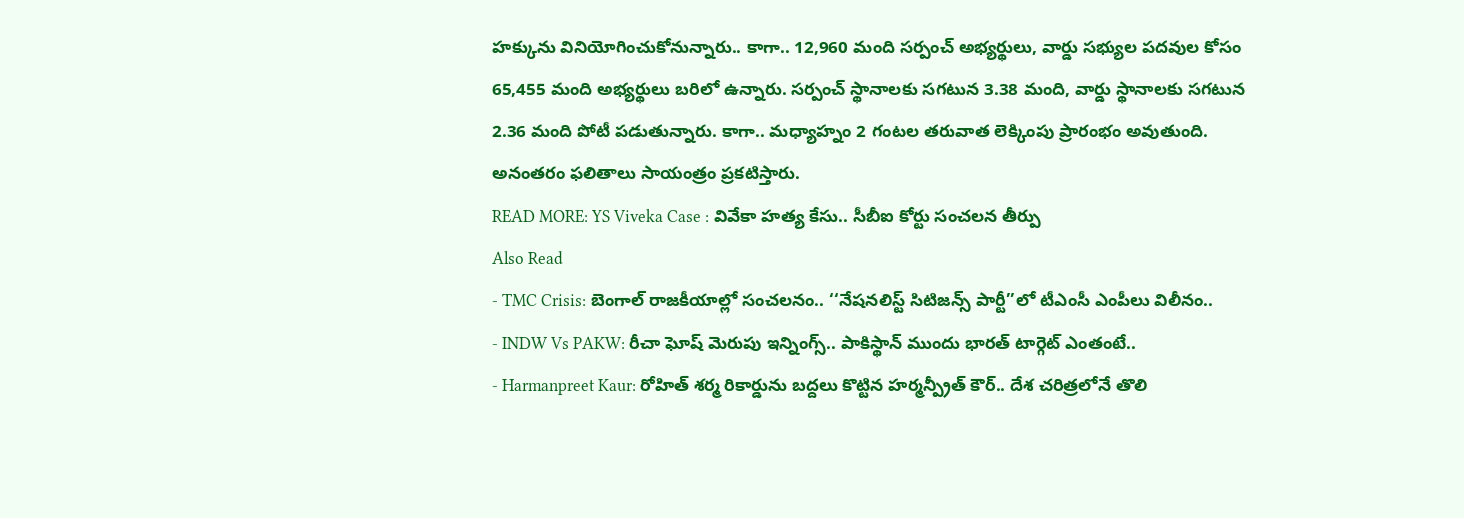హక్కును వినియోగించుకోనున్నారు.. కాగా.. 12,960 మంది సర్పంచ్ అభ్యర్థులు, వార్డు సభ్యుల పదవుల కోసం 65,455 మంది అభ్యర్థులు బరిలో ఉన్నారు. సర్పంచ్ స్థానాలకు సగటున 3.38 మంది, వార్డు స్థానాలకు సగటున 2.36 మంది పోటీ పడుతున్నారు. కాగా.. మధ్యాహ్నం 2 గంటల తరువాత లెక్కింపు ప్రారంభం అవుతుంది. అనంతరం ఫలితాలు సాయంత్రం ప్రకటిస్తారు.
READ MORE: YS Viveka Case : వివేకా హత్య కేసు.. సీబీఐ కోర్టు సంచలన తీర్పు
Also Read
- TMC Crisis: బెంగాల్ రాజకీయాల్లో సంచలనం.. ‘‘నేషనలిస్ట్ సిటిజన్స్ పార్టీ’’లో టీఎంసీ ఎంపీలు విలీనం..
- INDW Vs PAKW: రీచా ఘోష్ మెరుపు ఇన్నింగ్స్.. పాకిస్థాన్ ముందు భారత్ టార్గెట్ ఎంతంటే..
- Harmanpreet Kaur: రోహిత్ శర్మ రికార్డును బద్దలు కొట్టిన హర్మన్ప్రీత్ కౌర్.. దేశ చరిత్రలోనే తొలి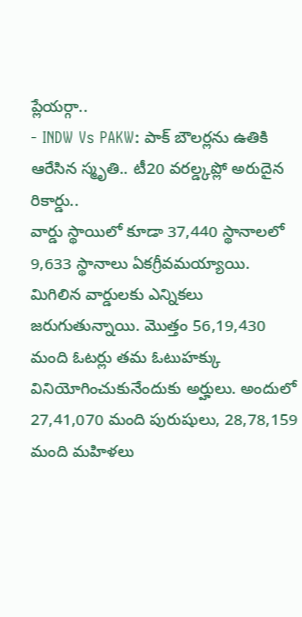ప్లేయర్గా..
- INDW Vs PAKW: పాక్ బౌలర్లను ఉతికి ఆరేసిన స్మృతి.. టీ20 వరల్డ్కప్లో అరుదైన రికార్డు..
వార్డు స్థాయిలో కూడా 37,440 స్థానాలలో 9,633 స్థానాలు ఏకగ్రీవమయ్యాయి. మిగిలిన వార్డులకు ఎన్నికలు జరుగుతున్నాయి. మొత్తం 56,19,430 మంది ఓటర్లు తమ ఓటుహక్కు వినియోగించుకునేందుకు అర్హులు. అందులో 27,41,070 మంది పురుషులు, 28,78,159 మంది మహిళలు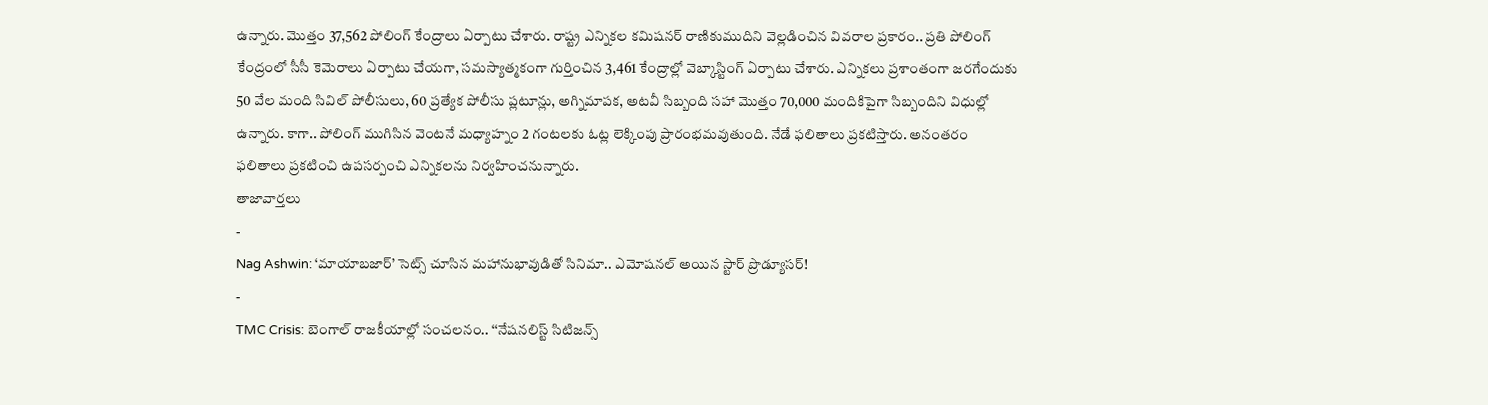ఉన్నారు. మొత్తం 37,562 పోలింగ్ కేంద్రాలు ఏర్పాటు చేశారు. రాష్ట్ర ఎన్నికల కమిషనర్ రాణికుముదిని వెల్లడించిన వివరాల ప్రకారం.. ప్రతి పోలింగ్ కేంద్రంలో సీసీ కెమెరాలు ఏర్పాటు చేయగా, సమస్యాత్మకంగా గుర్తించిన 3,461 కేంద్రాల్లో వెబ్కాస్టింగ్ ఏర్పాటు చేశారు. ఎన్నికలు ప్రశాంతంగా జరగేందుకు 50 వేల మంది సివిల్ పోలీసులు, 60 ప్రత్యేక పోలీసు ప్లటూన్లు, అగ్నిమాపక, అటవీ సిబ్బంది సహా మొత్తం 70,000 మందికిపైగా సిబ్బందిని విధుల్లో ఉన్నారు. కాగా.. పోలింగ్ ముగిసిన వెంటనే మధ్యాహ్నం 2 గంటలకు ఓట్ల లెక్కింపు ప్రారంభమవుతుంది. నేడే ఫలితాలు ప్రకటిస్తారు. అనంతరం ఫలితాలు ప్రకటించి ఉపసర్పంచి ఎన్నికలను నిర్వహించనున్నారు.
తాజావార్తలు
-
Nag Ashwin: ‘మాయాబజార్’ సెట్స్ చూసిన మహానుభావుడితో సినిమా.. ఎమోషనల్ అయిన స్టార్ ప్రొడ్యూసర్!
-
TMC Crisis: బెంగాల్ రాజకీయాల్లో సంచలనం.. ‘‘నేషనలిస్ట్ సిటిజన్స్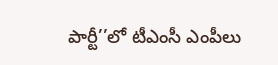పార్టీ’’లో టీఎంసీ ఎంపీలు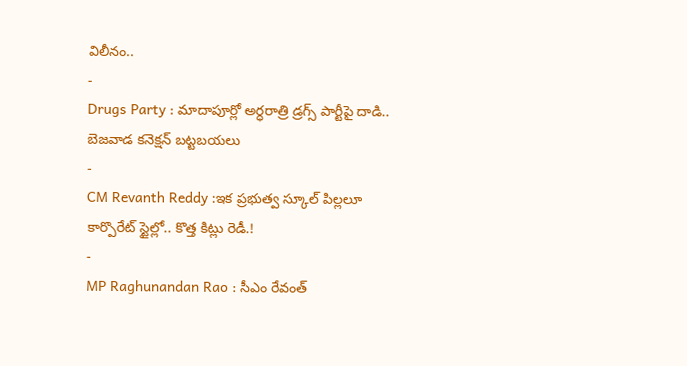విలీనం..
-
Drugs Party : మాదాపూర్లో అర్ధరాత్రి డ్రగ్స్ పార్టీపై దాడి.. బెజవాడ కనెక్షన్ బట్టబయలు
-
CM Revanth Reddy :ఇక ప్రభుత్వ స్కూల్ పిల్లలూ కార్పొరేట్ స్టైల్లో.. కొత్త కిట్లు రెడీ.!
-
MP Raghunandan Rao : సీఎం రేవంత్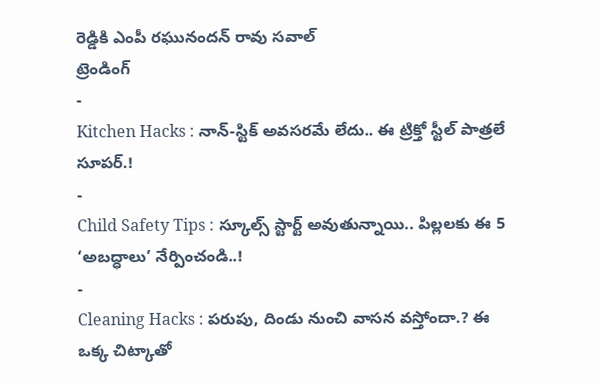రెడ్డికి ఎంపీ రఘునందన్ రావు సవాల్
ట్రెండింగ్
-
Kitchen Hacks : నాన్-స్టిక్ అవసరమే లేదు.. ఈ ట్రిక్తో స్టీల్ పాత్రలే సూపర్.!
-
Child Safety Tips : స్కూల్స్ స్టార్ట్ అవుతున్నాయి.. పిల్లలకు ఈ 5 ‘అబద్ధాలు’ నేర్పించండి..!
-
Cleaning Hacks : పరుపు, దిండు నుంచి వాసన వస్తోందా.? ఈ ఒక్క చిట్కాతో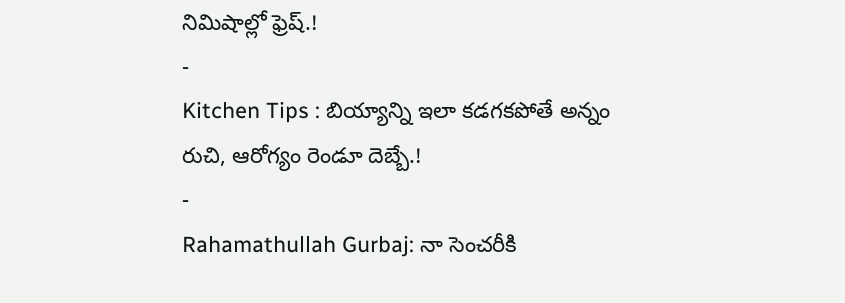నిమిషాల్లో ఫ్రెష్.!
-
Kitchen Tips : బియ్యాన్ని ఇలా కడగకపోతే అన్నం రుచి, ఆరోగ్యం రెండూ దెబ్బే.!
-
Rahamathullah Gurbaj: నా సెంచరీకి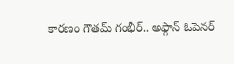కారణం గౌతమ్ గంభీర్.. అఫ్గాన్ ఓపెనర్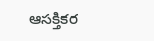ఆసక్తికర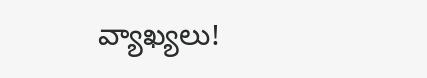వ్యాఖ్యలు!